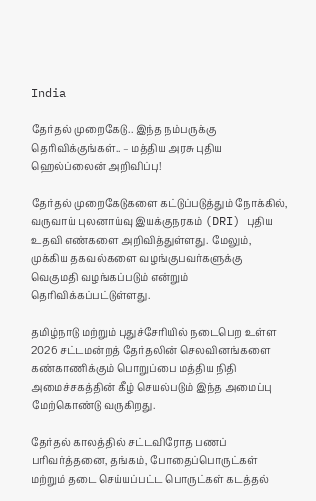India

தேர்தல் முறைகேடு.. இந்த நம்பருக்கு தெரிவிக்குங்கள்.. – மத்திய அரசு புதிய ஹெல்ப்லைன் அறிவிப்பு!

தேர்தல் முறைகேடுகளை கட்டுப்படுத்தும் நோக்கில், வருவாய் புலனாய்வு இயக்குநரகம் (DRI) புதிய உதவி எண்களை அறிவித்துள்ளது. மேலும், முக்கிய தகவல்களை வழங்குபவர்களுக்கு வெகுமதி வழங்கப்படும் என்றும் தெரிவிக்கப்பட்டுள்ளது.

தமிழ்நாடு மற்றும் புதுச்சேரியில் நடைபெற உள்ள 2026 சட்டமன்றத் தேர்தலின் செலவினங்களை கண்காணிக்கும் பொறுப்பை மத்திய நிதி அமைச்சகத்தின் கீழ் செயல்படும் இந்த அமைப்பு மேற்கொண்டு வருகிறது.

தேர்தல் காலத்தில் சட்டவிரோத பணப் பரிவர்த்தனை, தங்கம், போதைப்பொருட்கள் மற்றும் தடை செய்யப்பட்ட பொருட்கள் கடத்தல்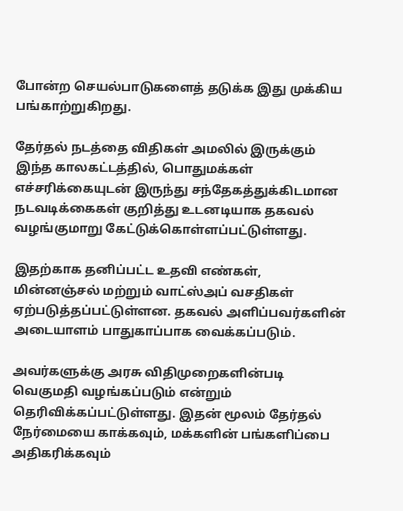போன்ற செயல்பாடுகளைத் தடுக்க இது முக்கிய பங்காற்றுகிறது.

தேர்தல் நடத்தை விதிகள் அமலில் இருக்கும் இந்த காலகட்டத்தில், பொதுமக்கள் எச்சரிக்கையுடன் இருந்து சந்தேகத்துக்கிடமான நடவடிக்கைகள் குறித்து உடனடியாக தகவல் வழங்குமாறு கேட்டுக்கொள்ளப்பட்டுள்ளது.

இதற்காக தனிப்பட்ட உதவி எண்கள், மின்னஞ்சல் மற்றும் வாட்ஸ்அப் வசதிகள் ஏற்படுத்தப்பட்டுள்ளன. தகவல் அளிப்பவர்களின் அடையாளம் பாதுகாப்பாக வைக்கப்படும்.

அவர்களுக்கு அரசு விதிமுறைகளின்படி வெகுமதி வழங்கப்படும் என்றும் தெரிவிக்கப்பட்டுள்ளது. இதன் மூலம் தேர்தல் நேர்மையை காக்கவும், மக்களின் பங்களிப்பை அதிகரிக்கவும்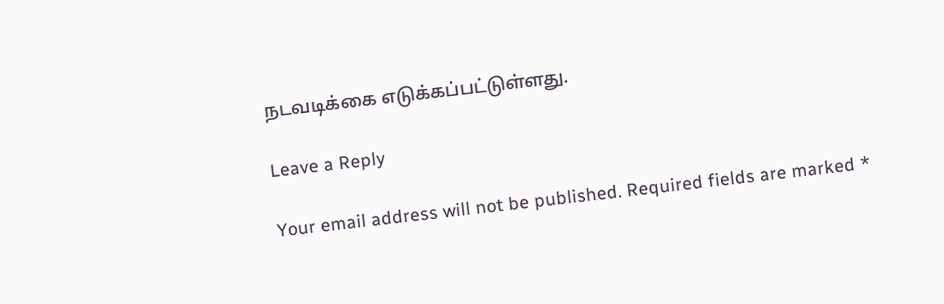நடவடிக்கை எடுக்கப்பட்டுள்ளது.

Leave a Reply

Your email address will not be published. Required fields are marked *